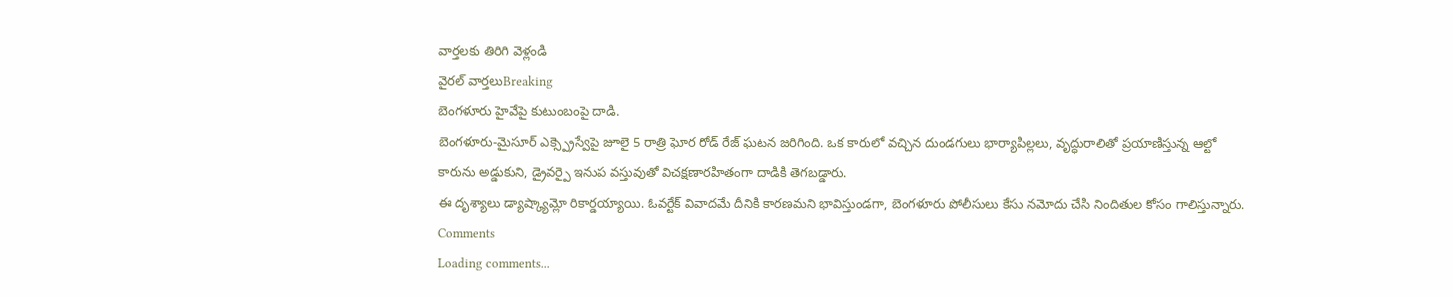వార్తలకు తిరిగి వెళ్లండి
వైరల్ వార్తలుBreaking
బెంగళూరు హైవేపై కుటుంబంపై దాడి.
బెంగళూరు-మైసూర్ ఎక్స్ప్రెస్వేపై జూలై 5 రాత్రి ఘోర రోడ్ రేజ్ ఘటన జరిగింది. ఒక కారులో వచ్చిన దుండగులు భార్యాపిల్లలు, వృద్ధురాలితో ప్రయాణిస్తున్న ఆల్టో కారును అడ్డుకుని, డ్రైవర్పై ఇనుప వస్తువుతో విచక్షణారహితంగా దాడికి తెగబడ్డారు.
ఈ దృశ్యాలు డ్యాష్క్యామ్లో రికార్డయ్యాయి. ఓవర్టేక్ వివాదమే దీనికి కారణమని భావిస్తుండగా, బెంగళూరు పోలీసులు కేసు నమోదు చేసి నిందితుల కోసం గాలిస్తున్నారు.
Comments
Loading comments...